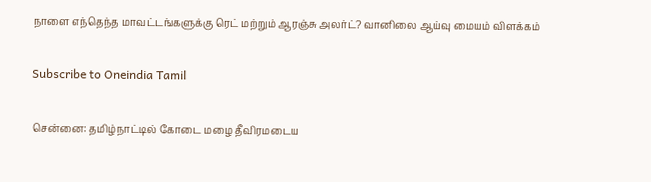நாளை எந்தெந்த மாவட்டங்களுக்கு ரெட் மற்றும் ஆரஞ்சு அலர்ட்? வானிலை ஆய்வு மையம் விளக்கம்

Subscribe to Oneindia Tamil

சென்னை: தமிழ்நாட்டில் கோடை மழை தீவிரமடைய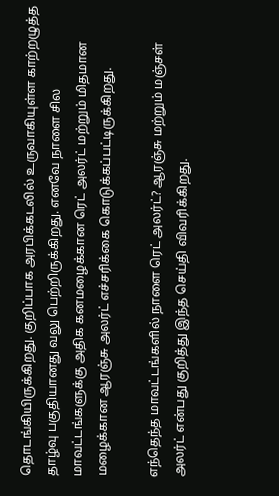தொடங்கியிருக்கிறது. குறிப்பாக அரபிக்கடலில் உருவாகியுள்ள காற்றழுத்த தாழ்வு பகுதியானது வலு பெற்றிருக்கிறது. எனவே நாளை சில மாவட்டங்களுக்கு அதிக கனமழைக்கான ரெட் அலர்ட் மற்றும் மிதமான மழைக்கான ஆரஞ்சு அலர்ட் எச்சரிக்கை கொடுக்கப்பட்டிருக்கிறது.

எந்தெந்த மாவட்டங்களில் நாளை ரெட் அலர்ட்? ஆரஞ்சு மற்றும் மஞ்சள் அலர்ட் என்பது குறித்து இந்த செய்தி விவரிக்கிறது.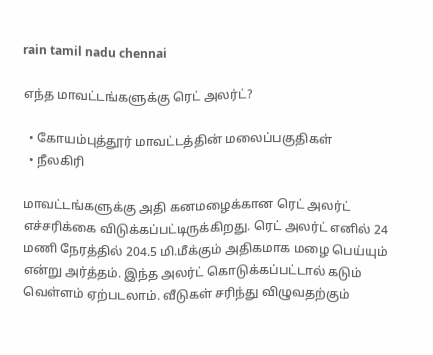rain tamil nadu chennai

எந்த மாவட்டங்களுக்கு ரெட் அலர்ட்?

  • கோயம்புத்தூர் மாவட்டத்தின் மலைப்பகுதிகள்
  • நீலகிரி

மாவட்டங்களுக்கு அதி கனமழைக்கான ரெட் அலர்ட் எச்சரிக்கை விடுக்கப்பட்டிருக்கிறது. ரெட் அலர்ட் எனில் 24 மணி நேரத்தில் 204.5 மி.மீக்கும் அதிகமாக மழை பெய்யும் என்று அர்த்தம். இந்த அலர்ட் கொடுக்கப்பட்டால் கடும் வெள்ளம் ஏற்படலாம். வீடுகள் சரிந்து விழுவதற்கும்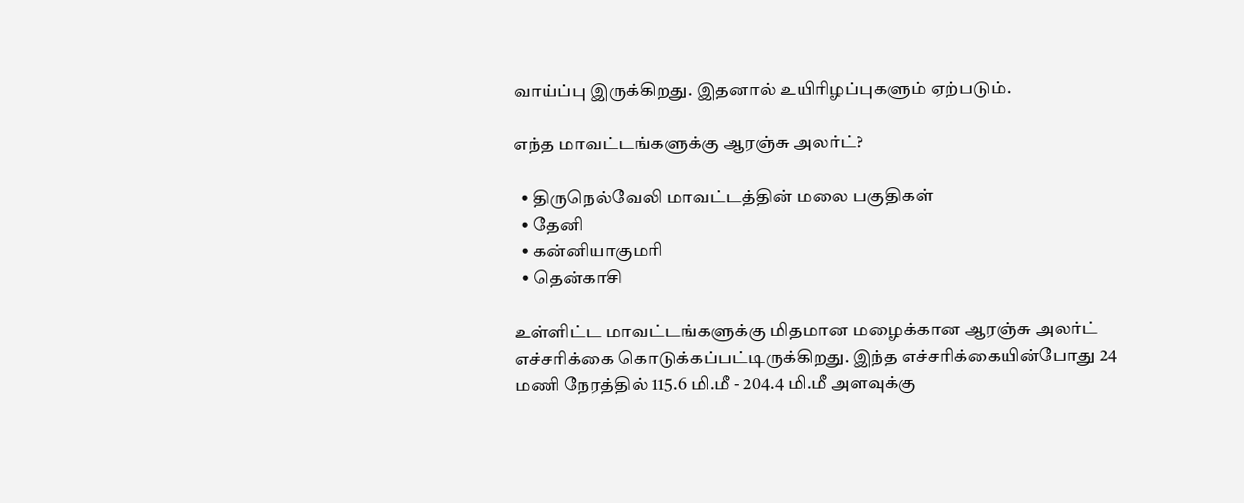வாய்ப்பு இருக்கிறது. இதனால் உயிரிழப்புகளும் ஏற்படும்.

எந்த மாவட்டங்களுக்கு ஆரஞ்சு அலர்ட்?

  • திருநெல்வேலி மாவட்டத்தின் மலை பகுதிகள்
  • தேனி
  • கன்னியாகுமரி
  • தென்காசி

உள்ளிட்ட மாவட்டங்களுக்கு மிதமான மழைக்கான ஆரஞ்சு அலர்ட் எச்சரிக்கை கொடுக்கப்பட்டிருக்கிறது. இந்த எச்சரிக்கையின்போது 24 மணி நேரத்தில் 115.6 மி.மீ - 204.4 மி.மீ அளவுக்கு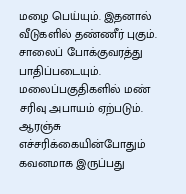மழை பெய்யும். இதனால் வீடுகளில் தண்ணீர் புகும். சாலைப் போக்குவரத்து பாதிப்படையும். மலைப்பகுதிகளில் மண் சரிவு அபாயம் ஏற்படும். ஆரஞ்சு எச்சரிக்கையின்போதும் கவனமாக இருப்பது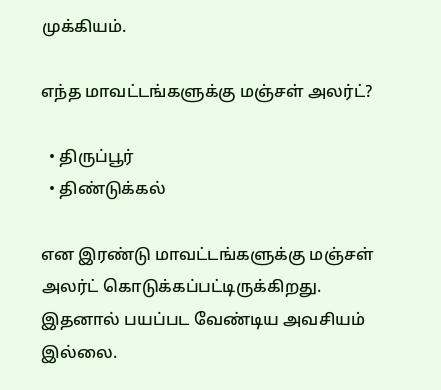முக்கியம்.

எந்த மாவட்டங்களுக்கு மஞ்சள் அலர்ட்?

  • திருப்பூர்
  • திண்டுக்கல்

என இரண்டு மாவட்டங்களுக்கு மஞ்சள் அலர்ட் கொடுக்கப்பட்டிருக்கிறது. இதனால் பயப்பட வேண்டிய அவசியம் இல்லை.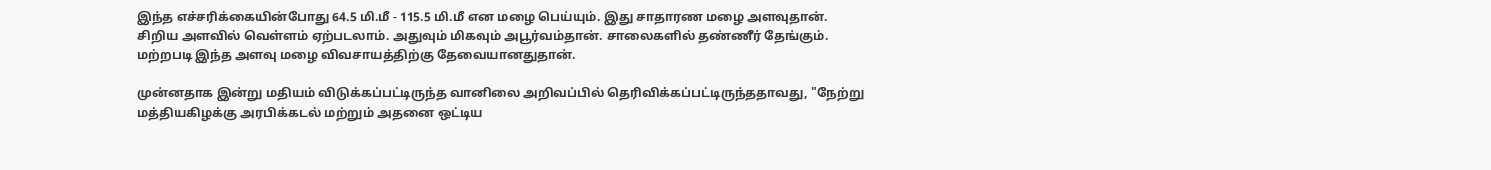இந்த எச்சரிக்கையின்போது 64.5 மி.மீ - 115.5 மி.மீ என மழை பெய்யும். இது சாதாரண மழை அளவுதான். சிறிய அளவில் வெள்ளம் ஏற்படலாம். அதுவும் மிகவும் அபூர்வம்தான். சாலைகளில் தண்ணீர் தேங்கும். மற்றபடி இந்த அளவு மழை விவசாயத்திற்கு தேவையானதுதான்.

முன்னதாக இன்று மதியம் விடுக்கப்பட்டிருந்த வானிலை அறிவப்பில் தெரிவிக்கப்பட்டிருந்ததாவது, "நேற்று மத்தியகிழக்கு அரபிக்கடல் மற்றும் அதனை ஒட்டிய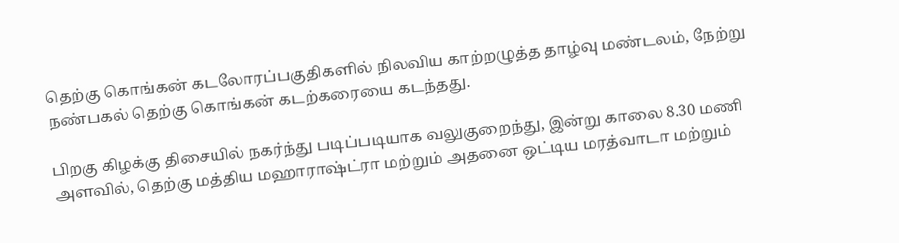தெற்கு கொங்கன் கடலோரப்பகுதிகளில் நிலவிய காற்றழுத்த தாழ்வு மண்டலம், நேற்று நண்பகல் தெற்கு கொங்கன் கடற்கரையை கடந்தது.

பிறகு கிழக்கு திசையில் நகர்ந்து படிப்படியாக வலுகுறைந்து, இன்று காலை 8.30 மணி அளவில், தெற்கு மத்திய மஹாராஷ்ட்ரா மற்றும் அதனை ஒட்டிய மரத்வாடா மற்றும்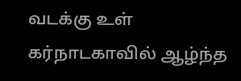வடக்கு உள் கர்நாடகாவில் ஆழ்ந்த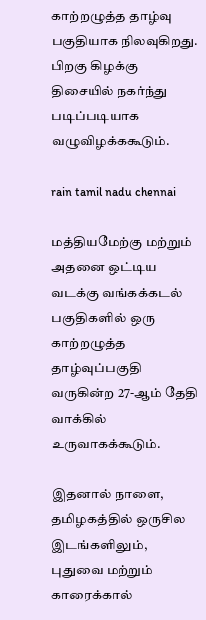காற்றழுத்த தாழ்வு பகுதியாக நிலவுகிறது. பிறகு கிழக்கு திசையில் நகர்ந்து படிப்படியாக வழுவிழக்ககூடும்.

rain tamil nadu chennai

மத்தியமேற்கு மற்றும் அதனை ஒட்டிய வடக்கு வங்கக்கடல் பகுதிகளில் ஒரு காற்றழுத்த தாழ்வுப்பகுதி வருகின்ற 27-ஆம் தேதி வாக்கில் உருவாகக்கூடும்.

இதனால் நாளை, தமிழகத்தில் ஒருசில இடங்களிலும், புதுவை மற்றும் காரைக்கால்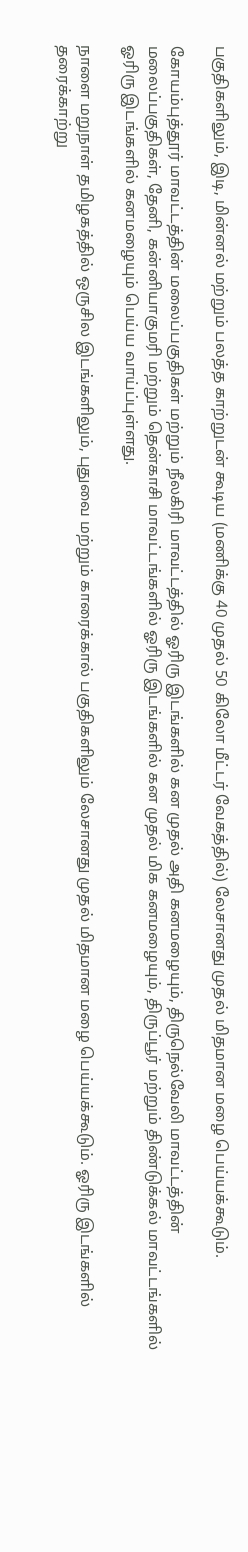பகுதிகளிலும், இடி, மின்னல் மற்றும் பலத்த காற்றுடன் கூடிய (மணிக்கு 40 முதல் 50 கிலோ மீட்டர் வேகத்தில்) லேசானது முதல் மிதமான மழை பெய்யக்கூடும்.

கோயம்புத்தூர் மாவட்டத்தின் மலைப்பகுதிகள் மற்றும் நீலகிரி மாவட்டத்தில் ஓரிரு இடங்களில் கன முதல் அதி கனமழையும், திருநெல்வேலி மாவட்டத்தின் மலைப்பகுதிகள், தேனி, கன்னியாகுமரி மற்றும் தென்காசி மாவட்டங்களில் ஓரிரு இடங்களில் கன முதல் மிக கனமழையும், திருப்பூர் மற்றும் திண்டுக்கல் மாவட்டங்களில் ஓரிரு இடங்களில் கனமழையும் பெய்ய வாய்ப்புள்ளது.

நாளை மறுநாள் தமிழகத்தில் ஒருசில இடங்களிலும், புதுவை மற்றும் காரைக்கால் பகுதிகளிலும் லேசானது முதல் மிதமான மழை பெய்யக்கூடும். ஓரிரு இடங்களில் தரைக்காற்று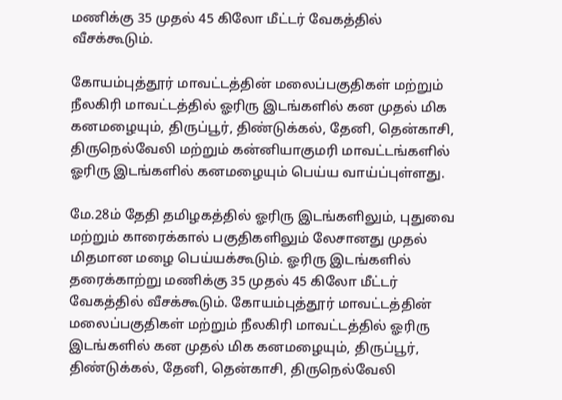மணிக்கு 35 முதல் 45 கிலோ மீட்டர் வேகத்தில் வீசக்கூடும்.

கோயம்புத்தூர் மாவட்டத்தின் மலைப்பகுதிகள் மற்றும் நீலகிரி மாவட்டத்தில் ஓரிரு இடங்களில் கன முதல் மிக கனமழையும், திருப்பூர், திண்டுக்கல், தேனி, தென்காசி, திருநெல்வேலி மற்றும் கன்னியாகுமரி மாவட்டங்களில் ஓரிரு இடங்களில் கனமழையும் பெய்ய வாய்ப்புள்ளது.

மே.28ம் தேதி தமிழகத்தில் ஓரிரு இடங்களிலும், புதுவை மற்றும் காரைக்கால் பகுதிகளிலும் லேசானது முதல் மிதமான மழை பெய்யக்கூடும். ஓரிரு இடங்களில் தரைக்காற்று மணிக்கு 35 முதல் 45 கிலோ மீட்டர் வேகத்தில் வீசக்கூடும். கோயம்புத்தூர் மாவட்டத்தின் மலைப்பகுதிகள் மற்றும் நீலகிரி மாவட்டத்தில் ஓரிரு இடங்களில் கன முதல் மிக கனமழையும், திருப்பூர், திண்டுக்கல், தேனி, தென்காசி, திருநெல்வேலி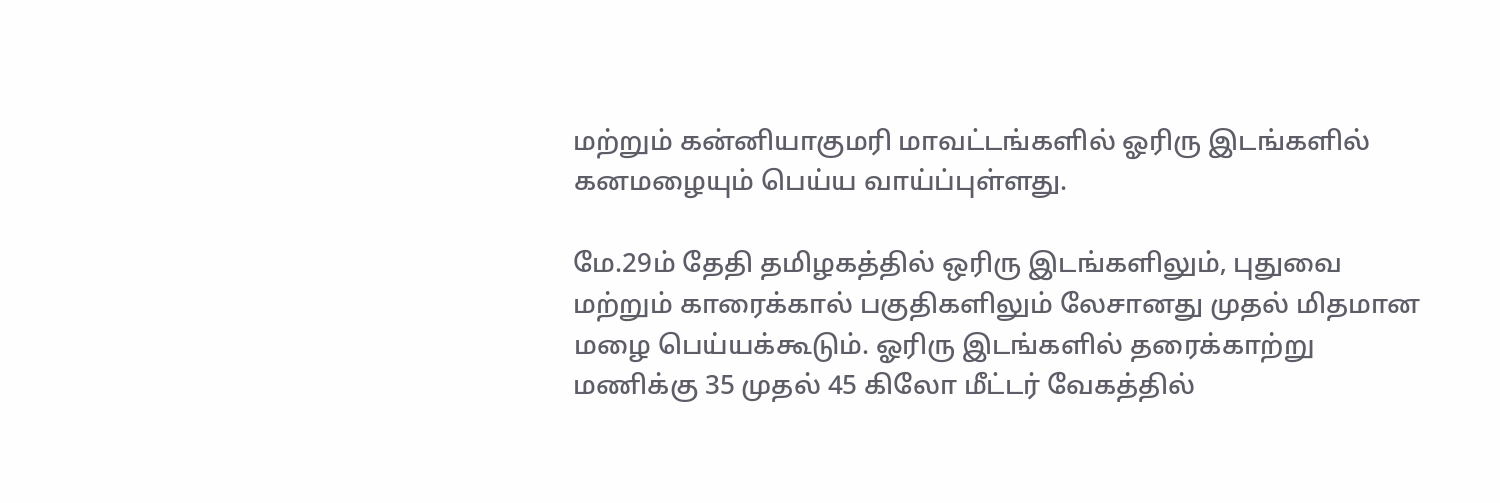மற்றும் கன்னியாகுமரி மாவட்டங்களில் ஓரிரு இடங்களில் கனமழையும் பெய்ய வாய்ப்புள்ளது.

மே.29ம் தேதி தமிழகத்தில் ஒரிரு இடங்களிலும், புதுவை மற்றும் காரைக்கால் பகுதிகளிலும் லேசானது முதல் மிதமான மழை பெய்யக்கூடும். ஓரிரு இடங்களில் தரைக்காற்று மணிக்கு 35 முதல் 45 கிலோ மீட்டர் வேகத்தில்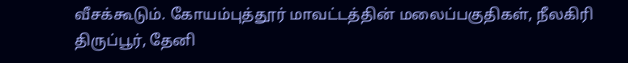வீசக்கூடும். கோயம்புத்தூர் மாவட்டத்தின் மலைப்பகுதிகள், நீலகிரி திருப்பூர், தேனி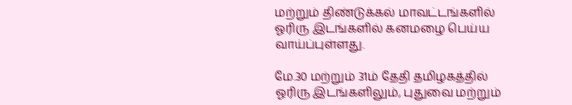மற்றும் திண்டுக்கல் மாவட்டங்களில் ஓரிரு இடங்களில் கனமழை பெய்ய வாய்ப்புள்ளது.

மே.30 மற்றும் 31ம் தேதி தமிழகத்தில் ஓரிரு இடங்களிலும், புதுவை மற்றும்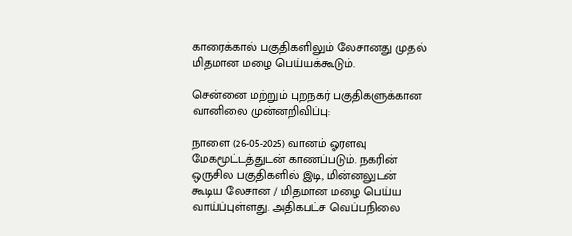காரைக்கால் பகுதிகளிலும் லேசானது முதல் மிதமான மழை பெய்யக்கூடும்.

சென்னை மற்றும் புறநகர் பகுதிகளுக்கான வானிலை முன்னறிவிப்பு:

நாளை (26-05-2025) வானம் ஓரளவு மேகமூட்டத்துடன் காணப்படும். நகரின் ஒருசில பகுதிகளில் இடி, மின்னலுடன் கூடிய லேசான / மிதமான மழை பெய்ய வாய்ப்புள்ளது. அதிகபட்ச வெப்பநிலை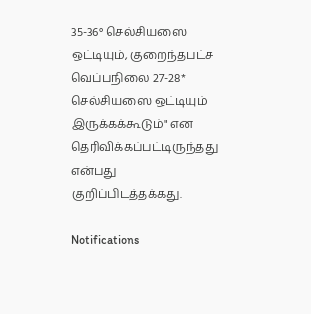35-36° செல்சியஸை ஒட்டியும், குறைந்தபட்ச வெப்பநிலை 27-28* செல்சியஸை ஒட்டியும் இருக்கக்கூடும்" என தெரிவிக்கப்பட்டிருந்தது என்பது குறிப்பிடத்தக்கது.

Notifications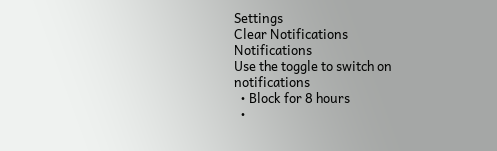Settings
Clear Notifications
Notifications
Use the toggle to switch on notifications
  • Block for 8 hours
  •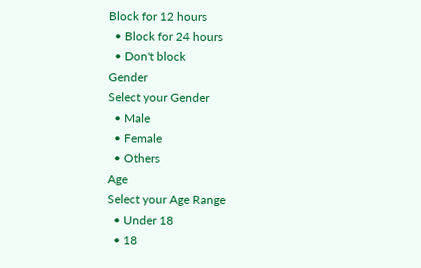Block for 12 hours
  • Block for 24 hours
  • Don't block
Gender
Select your Gender
  • Male
  • Female
  • Others
Age
Select your Age Range
  • Under 18
  • 18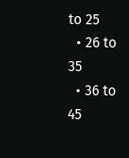to 25
  • 26 to 35
  • 36 to 45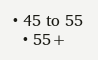• 45 to 55
  • 55+